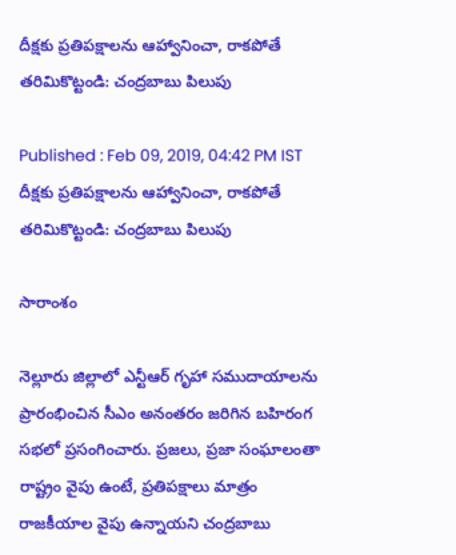దీక్షకు ప్రతిపక్షాలను ఆహ్వానించా, రాకపోతే తరిమికొట్టండి: చంద్రబాబు పిలుపు

Published : Feb 09, 2019, 04:42 PM IST
దీక్షకు ప్రతిపక్షాలను ఆహ్వానించా, రాకపోతే తరిమికొట్టండి: చంద్రబాబు పిలుపు

సారాంశం

నెల్లూరు జిల్లాలో ఎన్టీఆర్ గృహా సముదాయాలను ప్రారంభించిన సీఎం అనంతరం జరిగిన బహిరంగ సభలో ప్రసంగించారు. ప్రజలు, ప్రజా సంఘాలంతా రాష్ట్రం వైపు ఉంటే, ప్రతిపక్షాలు మాత్రం రాజకీయాల వైపు ఉన్నాయని చంద్రబాబు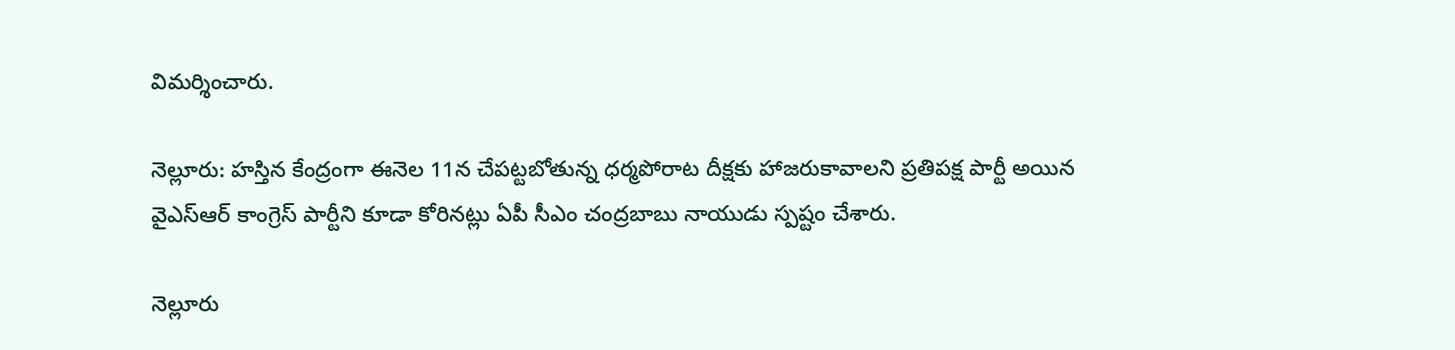విమర్శించారు.

నెల్లూరు: హస్తిన కేంద్రంగా ఈనెల 11న చేపట్టబోతున్న ధర్మపోరాట దీక్షకు హాజరుకావాలని ప్రతిపక్ష పార్టీ అయిన వైఎస్ఆర్ కాంగ్రెస్ పార్టీని కూడా కోరినట్లు ఏపీ సీఎం చంద్రబాబు నాయుడు స్పష్టం చేశారు.

నెల్లూరు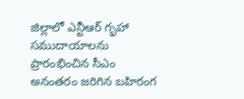జిల్లాలో ఎన్టీఆర్ గృహా సముదాయాలను ప్రారంభించిన సీఎం అనంతరం జరిగిన బహిరంగ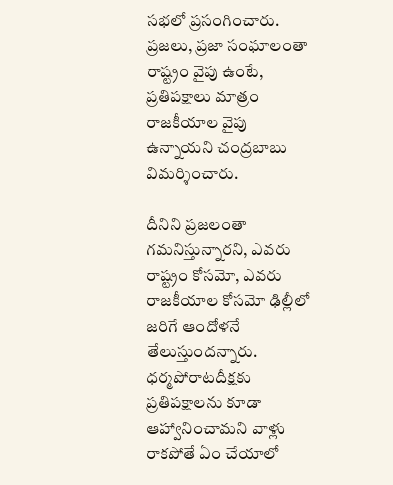సభలో ప్రసంగించారు. ప్రజలు, ప్రజా సంఘాలంతా రాష్ట్రం వైపు ఉంటే, ప్రతిపక్షాలు మాత్రం రాజకీయాల వైపు ఉన్నాయని చంద్రబాబు విమర్శించారు.

దీనిని ప్రజలంతా గమనిస్తున్నారని, ఎవరు రాష్ట్రం కోసమో, ఎవరు రాజకీయాల కోసమో ఢిల్లీలో జరిగే ఆందోళనే తేలుస్తుందన్నారు. ధర్మపోరాటదీక్షకు ప్రతిపక్షాలను కూడా ఆహ్వానించామని వాళ్లు రాకపోతే ఏం చేయాలో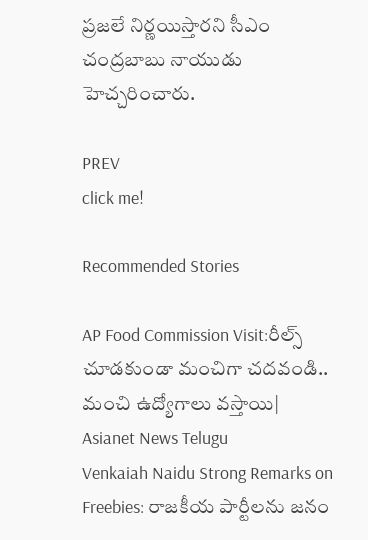ప్రజలే నిర్ణయిస్తారని సీఎం చంద్రబాబు నాయుడు హెచ్చరించారు.

PREV
click me!

Recommended Stories

AP Food Commission Visit:రీల్స్ చూడకుండా మంచిగా చదవండి.. మంచి ఉద్యోగాలు వస్తాయి| Asianet News Telugu
Venkaiah Naidu Strong Remarks on Freebies: రాజకీయ పార్టీలను జనం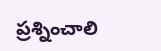ప్రశ్నించాలి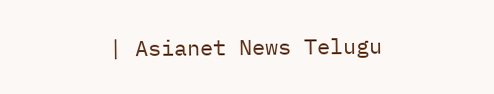| Asianet News Telugu